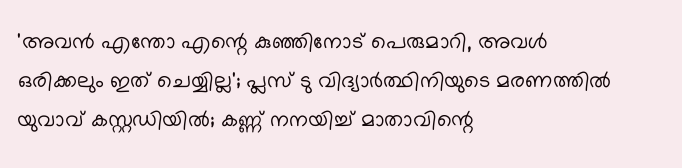'അവന്‍ എന്തോ എന്റെ കുഞ്ഞിനോട് പെരുമാറി, അവള്‍ ഒരിക്കലും ഇത് ചെയ്യില്ല'; പ്ലസ് ടു വിദ്യാര്‍ത്ഥിനിയുടെ മരണത്തില്‍ യുവാവ് കസ്റ്റഡിയില്‍; കണ്ണ് നനയിച്ച് മാതാവിന്റെ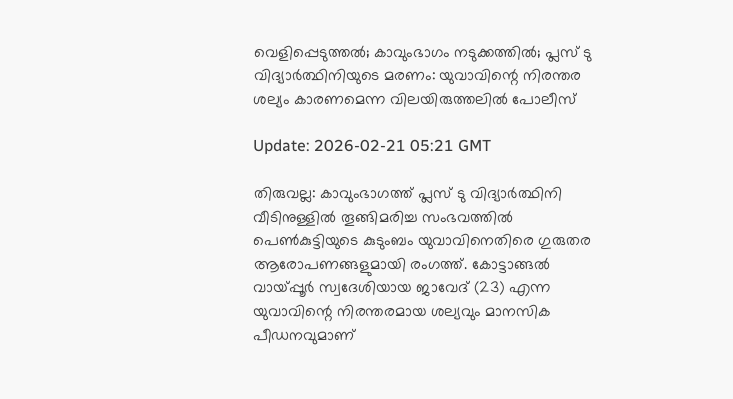വെളിപ്പെടുത്തല്‍; കാവുംഭാഗം നടുക്കത്തില്‍; പ്ലസ് ടു വിദ്യാര്‍ത്ഥിനിയുടെ മരണം: യുവാവിന്റെ നിരന്തര ശല്യം കാരണമെന്ന വിലയിരുത്തലില്‍ പോലീസ്

Update: 2026-02-21 05:21 GMT

തിരുവല്ല: കാവുംഭാഗത്ത് പ്ലസ് ടു വിദ്യാര്‍ത്ഥിനി വീടിനുള്ളില്‍ തൂങ്ങിമരിച്ച സംഭവത്തില്‍ പെണ്‍കുട്ടിയുടെ കുടുംബം യുവാവിനെതിരെ ഗുരുതര ആരോപണങ്ങളുമായി രംഗത്ത്. കോട്ടാങ്ങല്‍ വായ്പ്പൂര്‍ സ്വദേശിയായ ജാവേദ് (23) എന്ന യുവാവിന്റെ നിരന്തരമായ ശല്യവും മാനസിക പീഡനവുമാണ്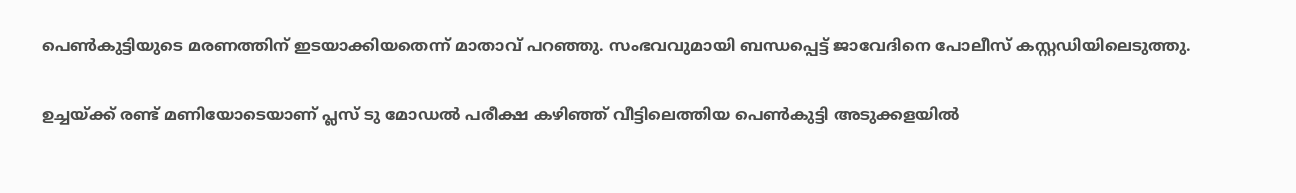പെണ്‍കുട്ടിയുടെ മരണത്തിന് ഇടയാക്കിയതെന്ന് മാതാവ് പറഞ്ഞു. സംഭവവുമായി ബന്ധപ്പെട്ട് ജാവേദിനെ പോലീസ് കസ്റ്റഡിയിലെടുത്തു.

ഉച്ചയ്ക്ക് രണ്ട് മണിയോടെയാണ് പ്ലസ് ടു മോഡല്‍ പരീക്ഷ കഴിഞ്ഞ് വീട്ടിലെത്തിയ പെണ്‍കുട്ടി അടുക്കളയില്‍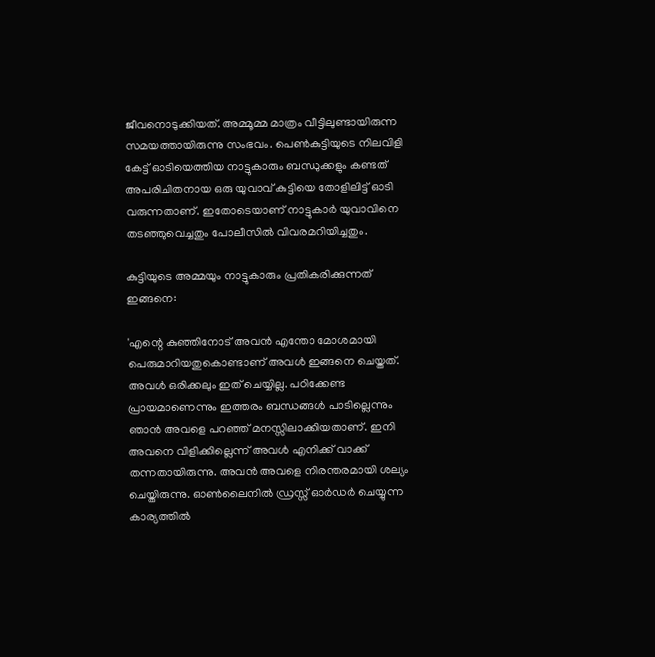ജീവനൊടുക്കിയത്. അമ്മൂമ്മ മാത്രം വീട്ടിലുണ്ടായിരുന്ന സമയത്തായിരുന്നു സംഭവം. പെണ്‍കുട്ടിയുടെ നിലവിളി കേട്ട് ഓടിയെത്തിയ നാട്ടുകാരും ബന്ധുക്കളും കണ്ടത് അപരിചിതനായ ഒരു യുവാവ് കുട്ടിയെ തോളിലിട്ട് ഓടി വരുന്നതാണ്. ഇതോടെയാണ് നാട്ടുകാര്‍ യുവാവിനെ തടഞ്ഞുവെച്ചതും പോലീസില്‍ വിവരമറിയിച്ചതും.

കുട്ടിയുടെ അമ്മയും നാട്ടുകാരും പ്രതികരിക്കുന്നത് ഇങ്ങനെ:

'എന്റെ കുഞ്ഞിനോട് അവന്‍ എന്തോ മോശമായി പെരുമാറിയതുകൊണ്ടാണ് അവള്‍ ഇങ്ങനെ ചെയ്തത്. അവള്‍ ഒരിക്കലും ഇത് ചെയ്യില്ല. പഠിക്കേണ്ട പ്രായമാണെന്നും ഇത്തരം ബന്ധങ്ങള്‍ പാടില്ലെന്നും ഞാന്‍ അവളെ പറഞ്ഞ് മനസ്സിലാക്കിയതാണ്. ഇനി അവനെ വിളിക്കില്ലെന്ന് അവള്‍ എനിക്ക് വാക്ക് തന്നതായിരുന്നു. അവന്‍ അവളെ നിരന്തരമായി ശല്യം ചെയ്തിരുന്നു. ഓണ്‍ലൈനില്‍ ഡ്രസ്സ് ഓര്‍ഡര്‍ ചെയ്യുന്ന കാര്യത്തില്‍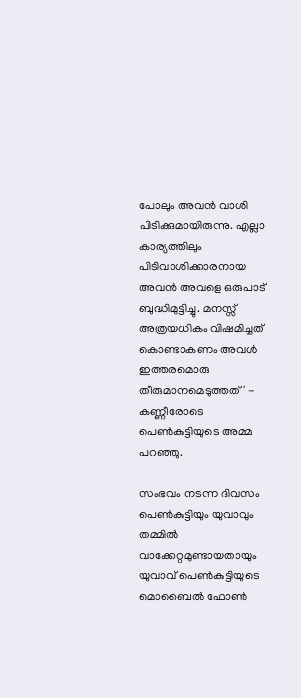പോലും അവന്‍ വാശി പിടിക്കുമായിരുന്നു. എല്ലാ കാര്യത്തിലും പിടിവാശിക്കാരനായ അവന്‍ അവളെ ഒരുപാട് ബുദ്ധിമുട്ടിച്ചു. മനസ്സ് അത്രയധികം വിഷമിച്ചത് കൊണ്ടാകണം അവള്‍ ഇത്തരമൊരു തീരുമാനമെടുത്തത്' - കണ്ണീരോടെ പെണ്‍കുട്ടിയുടെ അമ്മ പറഞ്ഞു.

സംഭവം നടന്ന ദിവസം പെണ്‍കുട്ടിയും യുവാവും തമ്മില്‍ വാക്കേറ്റമുണ്ടായതായും യുവാവ് പെണ്‍കുട്ടിയുടെ മൊബൈല്‍ ഫോണ്‍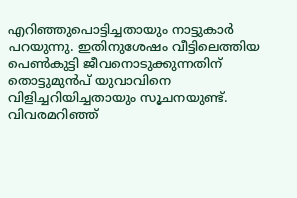എറിഞ്ഞുപൊട്ടിച്ചതായും നാട്ടുകാര്‍ പറയുന്നു. ഇതിനുശേഷം വീട്ടിലെത്തിയ പെണ്‍കുട്ടി ജീവനൊടുക്കുന്നതിന് തൊട്ടുമുന്‍പ് യുവാവിനെ വിളിച്ചറിയിച്ചതായും സൂചനയുണ്ട്. വിവരമറിഞ്ഞ്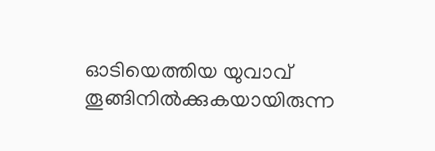ഓടിയെത്തിയ യുവാവ് തൂങ്ങിനില്‍ക്കുകയായിരുന്ന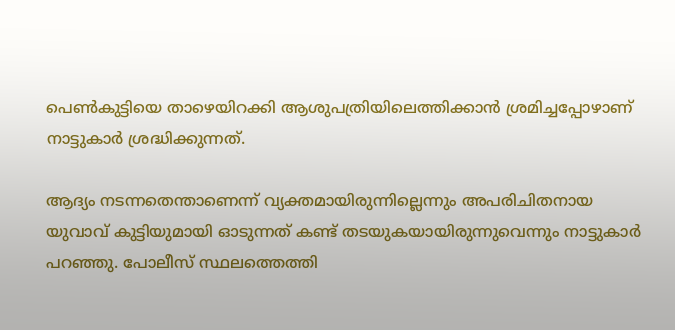പെണ്‍കുട്ടിയെ താഴെയിറക്കി ആശുപത്രിയിലെത്തിക്കാന്‍ ശ്രമിച്ചപ്പോഴാണ് നാട്ടുകാര്‍ ശ്രദ്ധിക്കുന്നത്.

ആദ്യം നടന്നതെന്താണെന്ന് വ്യക്തമായിരുന്നില്ലെന്നും അപരിചിതനായ യുവാവ് കുട്ടിയുമായി ഓടുന്നത് കണ്ട് തടയുകയായിരുന്നുവെന്നും നാട്ടുകാര്‍ പറഞ്ഞു. പോലീസ് സ്ഥലത്തെത്തി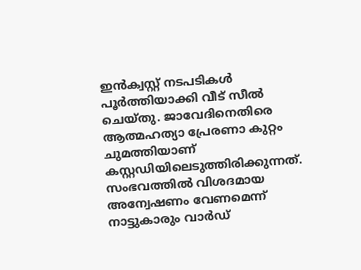ഇന്‍ക്വസ്റ്റ് നടപടികള്‍ പൂര്‍ത്തിയാക്കി വീട് സീല്‍ ചെയ്തു. ജാവേദിനെതിരെ ആത്മഹത്യാ പ്രേരണാ കുറ്റം ചുമത്തിയാണ് കസ്റ്റഡിയിലെടുത്തിരിക്കുന്നത്. സംഭവത്തില്‍ വിശദമായ അന്വേഷണം വേണമെന്ന് നാട്ടുകാരും വാര്‍ഡ്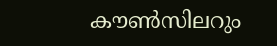കൗണ്‍സിലറും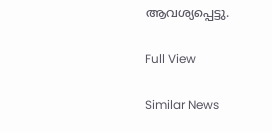ആവശ്യപ്പെട്ടു.

Full View

Similar News